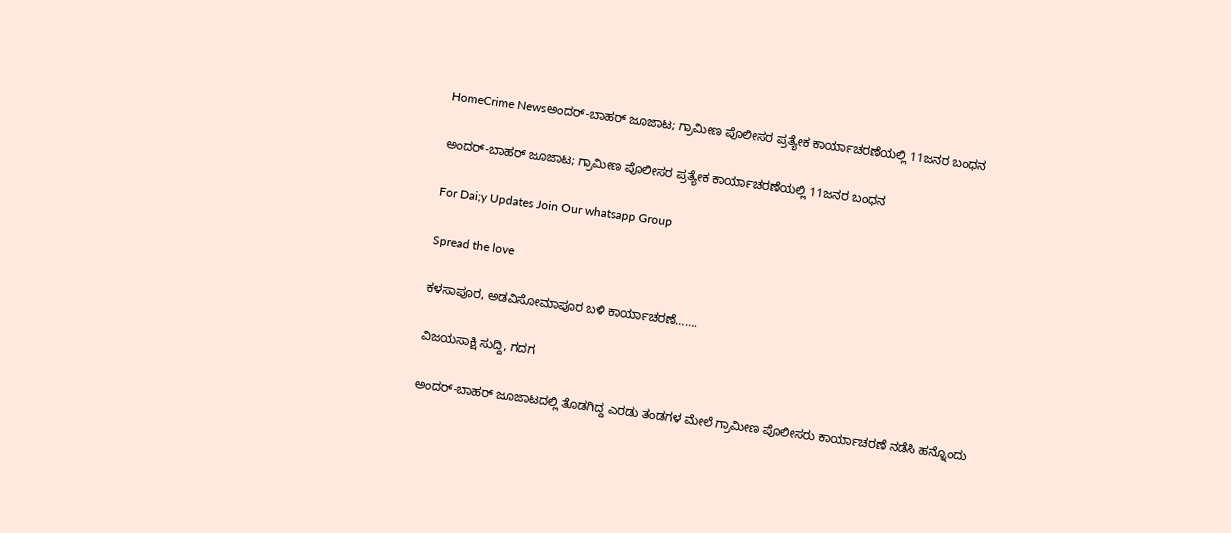HomeCrime Newsಅಂದರ್-ಬಾಹರ್ ಜೂಜಾಟ; ಗ್ರಾಮೀಣ ಪೊಲೀಸರ ಪ್ರತ್ಯೇಕ ಕಾರ್ಯಾಚರಣೆಯಲ್ಲಿ 11ಜನರ ಬಂಧನ

ಅಂದರ್-ಬಾಹರ್ ಜೂಜಾಟ; ಗ್ರಾಮೀಣ ಪೊಲೀಸರ ಪ್ರತ್ಯೇಕ ಕಾರ್ಯಾಚರಣೆಯಲ್ಲಿ 11ಜನರ ಬಂಧನ

For Dai;y Updates Join Our whatsapp Group

Spread the love

ಕಳಸಾಪೂರ, ಅಡವಿಸೋಮಾಪೂರ ಬಳಿ ಕಾರ್ಯಾಚರಣೆ…….

ವಿಜಯಸಾಕ್ಷಿ ಸುದ್ದಿ, ಗದಗ

ಅಂದರ್-ಬಾಹರ್ ಜೂಜಾಟದಲ್ಲಿ ತೊಡಗಿದ್ದ ಎರಡು ತಂಡಗಳ ಮೇಲೆ ಗ್ರಾಮೀಣ ಪೊಲೀಸರು ಕಾರ್ಯಾಚರಣೆ ನಡೆಸಿ ಹನ್ನೊಂದು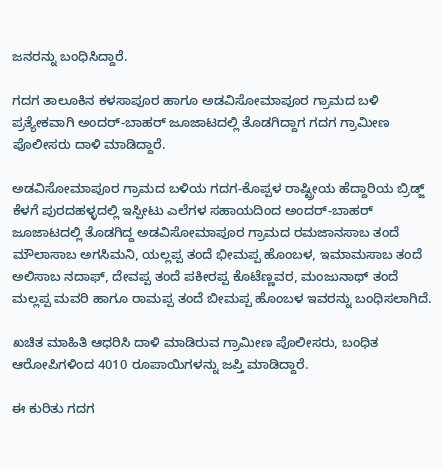ಜನರನ್ನು ಬಂಧಿಸಿದ್ದಾರೆ.

ಗದಗ ತಾಲೂಕಿನ ಕಳಸಾಪೂರ ಹಾಗೂ ಅಡವಿಸೋಮಾಪೂರ ಗ್ರಾಮದ ಬಳಿ ಪ್ರತ್ಯೇಕವಾಗಿ ಅಂದರ್-ಬಾಹರ್ ಜೂಜಾಟದಲ್ಲಿ ತೊಡಗಿದ್ದಾಗ ಗದಗ ಗ್ರಾಮೀಣ ಪೊಲೀಸರು ದಾಳಿ ಮಾಡಿದ್ದಾರೆ.

ಅಡವಿಸೋಮಾಪೂರ ಗ್ರಾಮದ ಬಳಿಯ ಗದಗ-ಕೊಪ್ಪಳ ರಾಷ್ಟ್ರೀಯ ಹೆದ್ದಾರಿಯ ಬ್ರಿಡ್ಜ್ ಕೆಳಗೆ ಪುರದಹಳ್ಳದಲ್ಲಿ ಇಸ್ಪೀಟು ಎಲೆಗಳ ಸಹಾಯದಿಂದ ಅಂದರ್-ಬಾಹರ್ ಜೂಜಾಟದಲ್ಲಿ ತೊಡಗಿದ್ದ ಅಡವಿಸೋಮಾಪೂರ ಗ್ರಾಮದ ರಮಜಾನಸಾಬ ತಂದೆ ಮೌಲಾಸಾಬ ಅಗಸಿಮನಿ, ಯಲ್ಲಪ್ಪ ತಂದೆ ಭೀಮಪ್ಪ ಹೊಂಬಳ, ಇಮಾಮಸಾಬ ತಂದೆ ಅಲಿಸಾಬ ನದಾಫ್, ದೇವಪ್ಪ ತಂದೆ ಪಕೀರಪ್ಪ ಕೊಟೆಣ್ಣವರ, ಮಂಜುನಾಥ್ ತಂದೆ ಮಲ್ಲಪ್ಪ ಮವರಿ ಹಾಗೂ ರಾಮಪ್ಪ ತಂದೆ ಬೀಮಪ್ಪ ಹೊಂಬಳ ಇವರನ್ನು ಬಂಧಿಸಲಾಗಿದೆ.

ಖಚಿತ ಮಾಹಿತಿ ಆಧರಿಸಿ ದಾಳಿ ಮಾಡಿರುವ ಗ್ರಾಮೀಣ ಪೊಲೀಸರು, ಬಂಧಿತ ಆರೋಪಿಗಳಿಂದ 4010 ರೂಪಾಯಿಗಳನ್ನು ಜಪ್ತಿ ಮಾಡಿದ್ದಾರೆ.

ಈ ಕುರಿತು ಗದಗ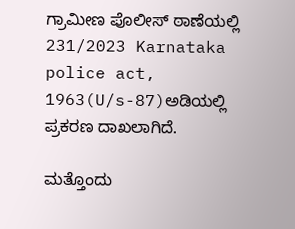ಗ್ರಾಮೀಣ ಪೊಲೀಸ್ ಠಾಣೆಯಲ್ಲಿ 231/2023 Karnataka police act, 1963(U/s-87)ಅಡಿಯಲ್ಲಿ ಪ್ರಕರಣ ದಾಖಲಾಗಿದೆ.

ಮತ್ತೊಂದು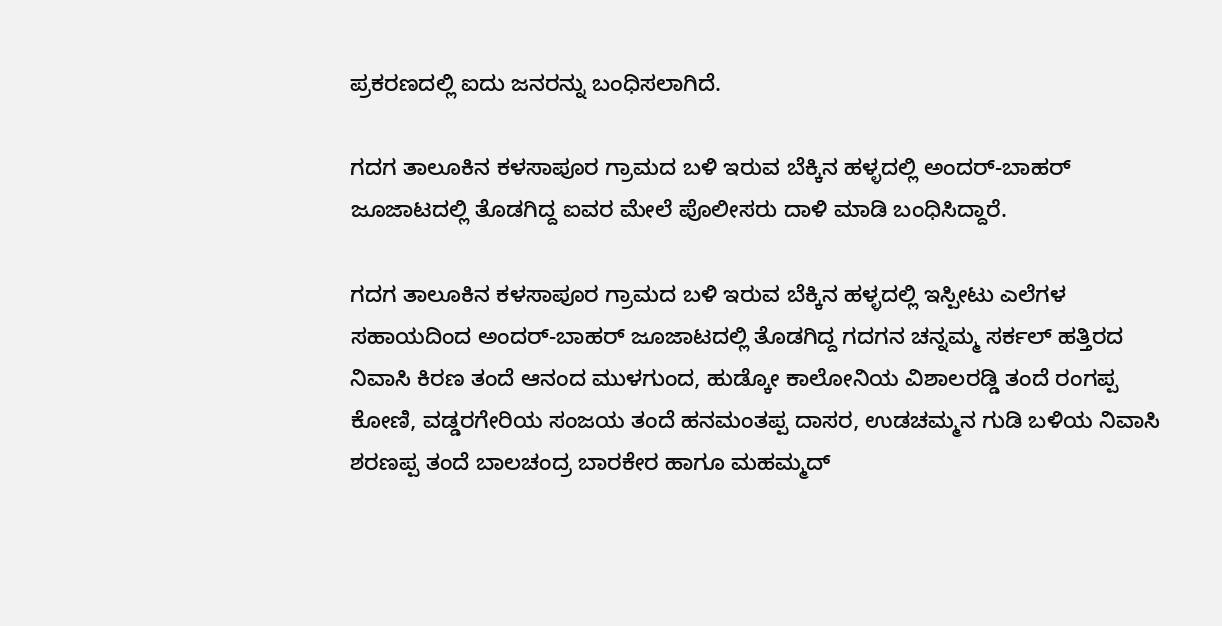ಪ್ರಕರಣದಲ್ಲಿ ಐದು ಜನರನ್ನು ಬಂಧಿಸಲಾಗಿದೆ.

ಗದಗ ತಾಲೂಕಿನ ಕಳಸಾಪೂರ ಗ್ರಾಮದ ಬಳಿ ಇರುವ ಬೆಕ್ಕಿನ ಹಳ್ಳದಲ್ಲಿ ಅಂದರ್-ಬಾಹರ್ ಜೂಜಾಟದಲ್ಲಿ ತೊಡಗಿದ್ದ ಐವರ ಮೇಲೆ ಪೊಲೀಸರು ದಾಳಿ ಮಾಡಿ ಬಂಧಿಸಿದ್ದಾರೆ.

ಗದಗ ತಾಲೂಕಿನ ಕಳಸಾಪೂರ ಗ್ರಾಮದ ಬಳಿ ಇರುವ ಬೆಕ್ಕಿನ ಹಳ್ಳದಲ್ಲಿ ಇಸ್ಪೀಟು ಎಲೆಗಳ ಸಹಾಯದಿಂದ ಅಂದರ್-ಬಾಹರ್ ಜೂಜಾಟದಲ್ಲಿ ತೊಡಗಿದ್ದ ಗದಗನ ಚನ್ನಮ್ಮ ಸರ್ಕಲ್ ಹತ್ತಿರದ ನಿವಾಸಿ ಕಿರಣ ತಂದೆ ಆನಂದ ಮುಳಗುಂದ, ಹುಡ್ಕೋ ಕಾಲೋನಿಯ ವಿಶಾಲರಡ್ಡಿ ತಂದೆ ರಂಗಪ್ಪ ಕೋಣಿ, ವಡ್ಡರಗೇರಿಯ ಸಂಜಯ ತಂದೆ ಹನಮಂತಪ್ಪ ದಾಸರ, ಉಡಚಮ್ಮನ ಗುಡಿ ಬಳಿಯ ನಿವಾಸಿ ಶರಣಪ್ಪ ತಂದೆ ಬಾಲಚಂದ್ರ ಬಾರಕೇರ ಹಾಗೂ ಮಹಮ್ಮದ್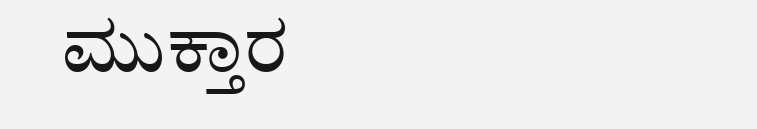ಮುಕ್ತಾರ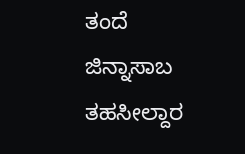ತಂದೆ ಜಿನ್ನಾಸಾಬ ತಹಸೀಲ್ದಾರ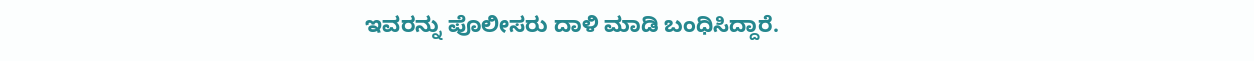ಇವರನ್ನು ಪೊಲೀಸರು ದಾಳಿ ಮಾಡಿ ಬಂಧಿಸಿದ್ದಾರೆ.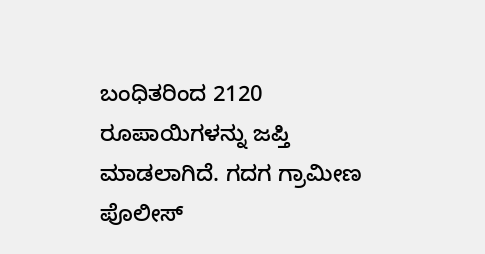ಬಂಧಿತರಿಂದ 2120 ರೂಪಾಯಿಗಳನ್ನು ಜಪ್ತಿ ಮಾಡಲಾಗಿದೆ. ಗದಗ ಗ್ರಾಮೀಣ ಪೊಲೀಸ್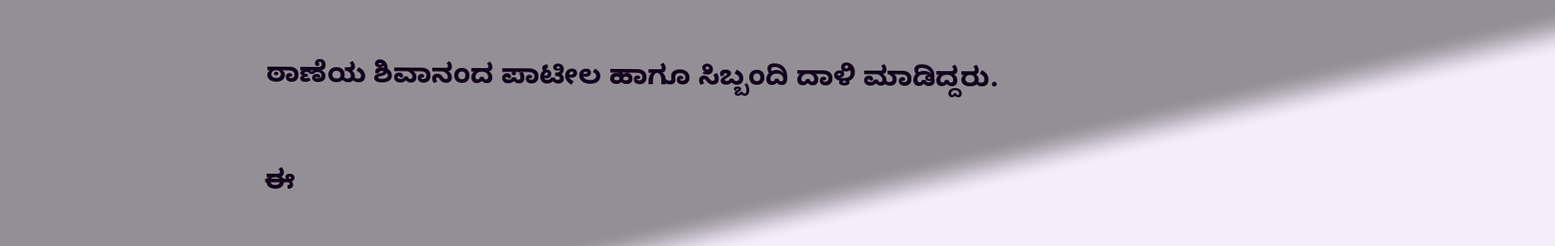ಠಾಣೆಯ ಶಿವಾನಂದ ಪಾಟೀಲ ಹಾಗೂ ಸಿಬ್ಬಂದಿ ದಾಳಿ ಮಾಡಿದ್ದರು.

ಈ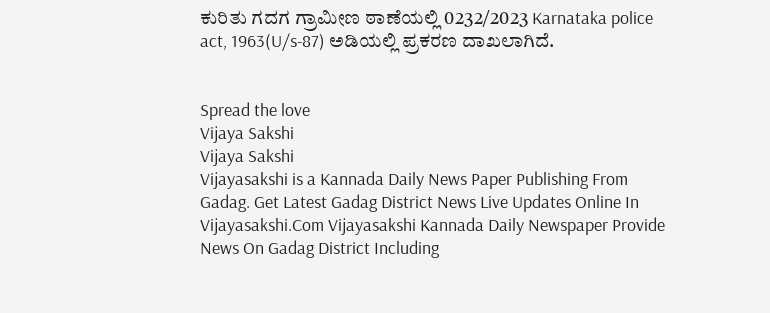ಕುರಿತು ಗದಗ ಗ್ರಾಮೀಣ ಠಾಣೆಯಲ್ಲಿ 0232/2023 Karnataka police act, 1963(U/s-87) ಅಡಿಯಲ್ಲಿ ಪ್ರಕರಣ ದಾಖಲಾಗಿದೆ.


Spread the love
Vijaya Sakshi
Vijaya Sakshi
Vijayasakshi is a Kannada Daily News Paper Publishing From Gadag. Get Latest Gadag District News Live Updates Online In Vijayasakshi.Com Vijayasakshi Kannada Daily Newspaper Provide News On Gadag District Including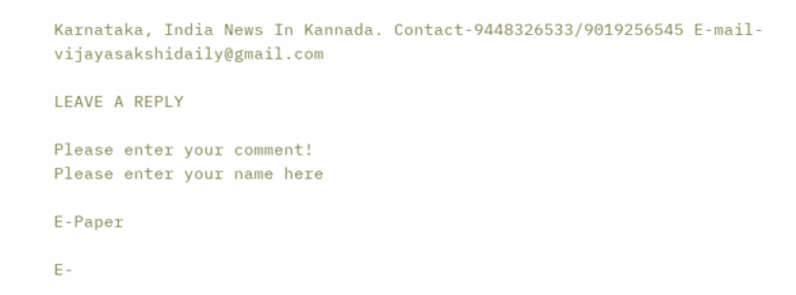Karnataka, India News In Kannada. Contact-9448326533/9019256545 E-mail-vijayasakshidaily@gmail.com

LEAVE A REPLY

Please enter your comment!
Please enter your name here

E-Paper

E-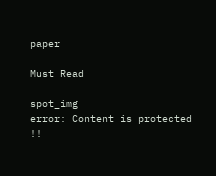paper

Must Read

spot_img
error: Content is protected !!